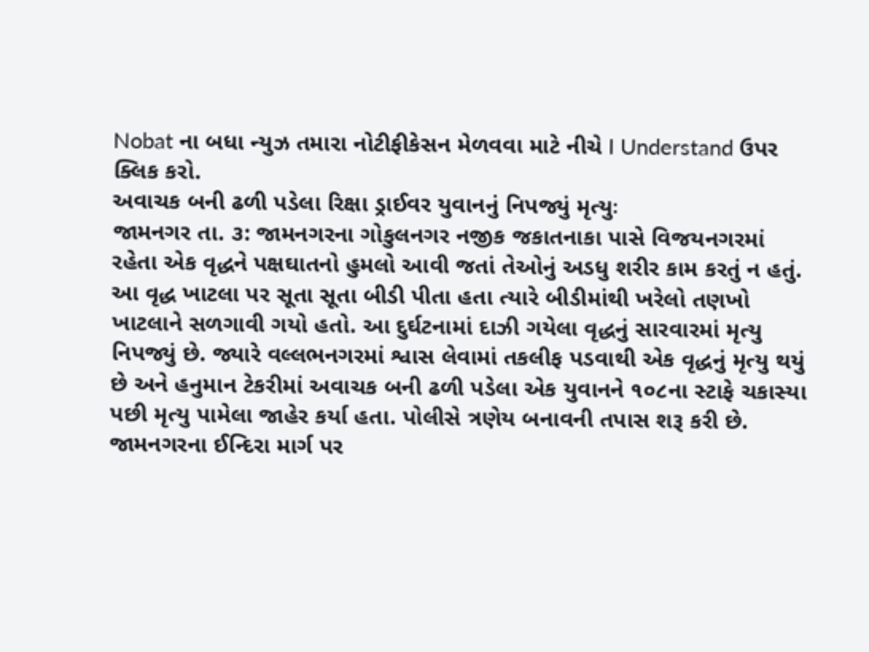Nobat ના બધા ન્યુઝ તમારા નોટીફીકેસન મેળવવા માટે નીચે I Understand ઉપર ક્લિક કરો.
અવાચક બની ઢળી પડેલા રિક્ષા ડ્રાઈવર યુવાનનું નિપજ્યું મૃત્યુઃ
જામનગર તા. ૩: જામનગરના ગોકુલનગર નજીક જકાતનાકા પાસે વિજયનગરમાં રહેતા એક વૃદ્ધને પક્ષઘાતનો હુમલો આવી જતાં તેઓનું અડધુ શરીર કામ કરતું ન હતું. આ વૃદ્ધ ખાટલા પર સૂતા સૂતા બીડી પીતા હતા ત્યારે બીડીમાંથી ખરેલો તણખો ખાટલાને સળગાવી ગયો હતો. આ દુર્ઘટનામાં દાઝી ગયેલા વૃદ્ધનું સારવારમાં મૃત્યુ નિપજ્યું છે. જ્યારે વલ્લભનગરમાં શ્વાસ લેવામાં તકલીફ પડવાથી એક વૃદ્ધનું મૃત્યુ થયું છે અને હનુમાન ટેકરીમાં અવાચક બની ઢળી પડેલા એક યુવાનને ૧૦૮ના સ્ટાફે ચકાસ્યા પછી મૃત્યુ પામેલા જાહેર કર્યા હતા. પોલીસે ત્રણેય બનાવની તપાસ શરૂ કરી છે.
જામનગરના ઈન્દિરા માર્ગ પર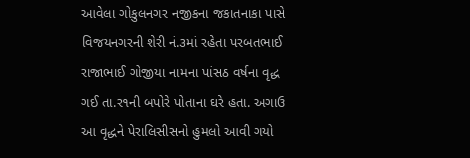આવેલા ગોકુલનગર નજીકના જકાતનાકા પાસે વિજયનગરની શેરી નં.૩માં રહેતા પરબતભાઈ રાજાભાઈ ગોજીયા નામના પાંસઠ વર્ષના વૃદ્ધ ગઈ તા.ર૧ની બપોરે પોતાના ઘરે હતા. અગાઉ આ વૃદ્ધને પેરાલિસીસનો હુમલો આવી ગયો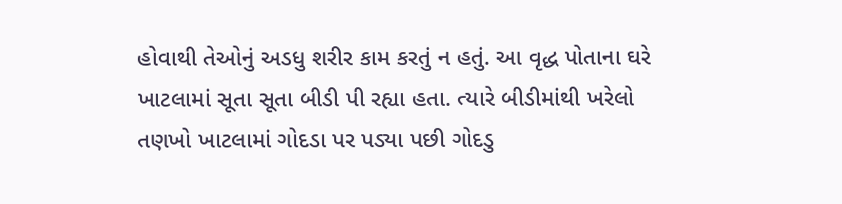હોવાથી તેઓનું અડધુ શરીર કામ કરતું ન હતું. આ વૃદ્ધ પોતાના ઘરે ખાટલામાં સૂતા સૂતા બીડી પી રહ્યા હતા. ત્યારે બીડીમાંથી ખરેલો તણખો ખાટલામાં ગોદડા પર પડ્યા પછી ગોદડુ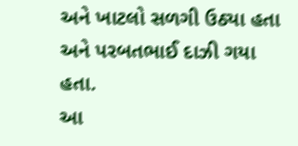અને ખાટલો સળગી ઉઠ્યા હતા અને પરબતભાઈ દાઝી ગયા હતા.
આ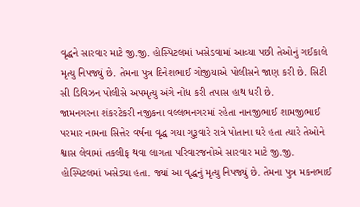વૃદ્ધને સારવાર માટે જી.જી. હોસ્પિટલમાં ખસેડવામાં આવ્યા પછી તેઓનું ગઈકાલે મૃત્યુ નિપજ્યું છે. તેમના પુત્ર દિનેશભાઈ ગોજીયાએ પોલીસને જાણ કરી છે. સિટી સી ડિવિઝન પોલીસે અપમૃત્યુ અંગે નોંધ કરી તપાસ હાથ ધરી છે.
જામનગરના શંકરટેકરી નજીકના વલ્લભનગરમાં રહેતા નાનજીભાઈ શામજીભાઈ પરમાર નામના સિત્તેર વર્ષના વૃદ્ધ ગયા ગુરૂવારે રાત્રે પોતાના ઘરે હતા ત્યારે તેઓને શ્વાસ લેવામાં તકલીફ થવા લાગતા પરિવારજનોએ સારવાર માટે જી.જી. હોસ્પિટલમાં ખસેડ્યા હતા. જ્યાં આ વૃદ્ધનું મૃત્યુ નિપજ્યું છે. તેમના પુત્ર મકનભાઈ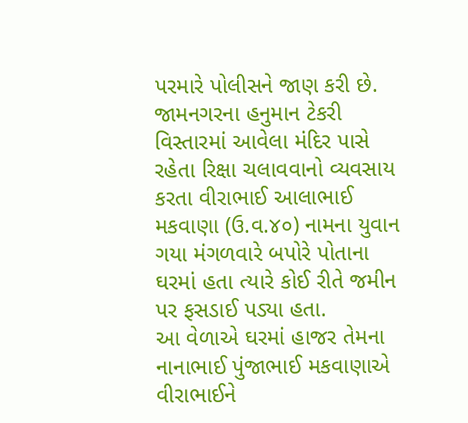પરમારે પોલીસને જાણ કરી છે.
જામનગરના હનુમાન ટેકરી વિસ્તારમાં આવેલા મંદિર પાસે રહેતા રિક્ષા ચલાવવાનો વ્યવસાય કરતા વીરાભાઈ આલાભાઈ મકવાણા (ઉ.વ.૪૦) નામના યુવાન ગયા મંગળવારે બપોરે પોતાના ઘરમાં હતા ત્યારે કોઈ રીતે જમીન પર ફસડાઈ પડ્યા હતા.
આ વેળાએ ઘરમાં હાજર તેમના નાનાભાઈ પુંજાભાઈ મકવાણાએ વીરાભાઈને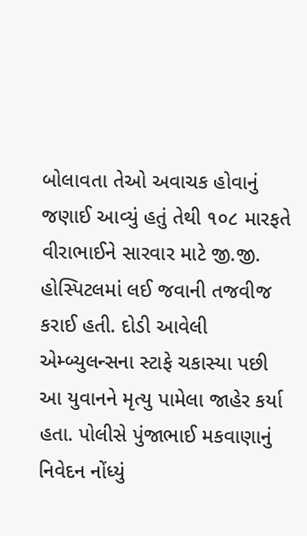બોલાવતા તેઓ અવાચક હોવાનું જણાઈ આવ્યું હતું તેથી ૧૦૮ મારફતે વીરાભાઈને સારવાર માટે જી.જી. હોસ્પિટલમાં લઈ જવાની તજવીજ કરાઈ હતી. દોડી આવેલી એમ્બ્યુલન્સના સ્ટાફે ચકાસ્યા પછી આ યુવાનને મૃત્યુ પામેલા જાહેર કર્યા હતા. પોલીસે પુંજાભાઈ મકવાણાનું નિવેદન નોંધ્યું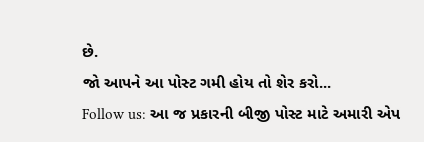છે.
જો આપને આ પોસ્ટ ગમી હોય તો શેર કરો...
Follow us: આ જ પ્રકારની બીજી પોસ્ટ માટે અમારી એપ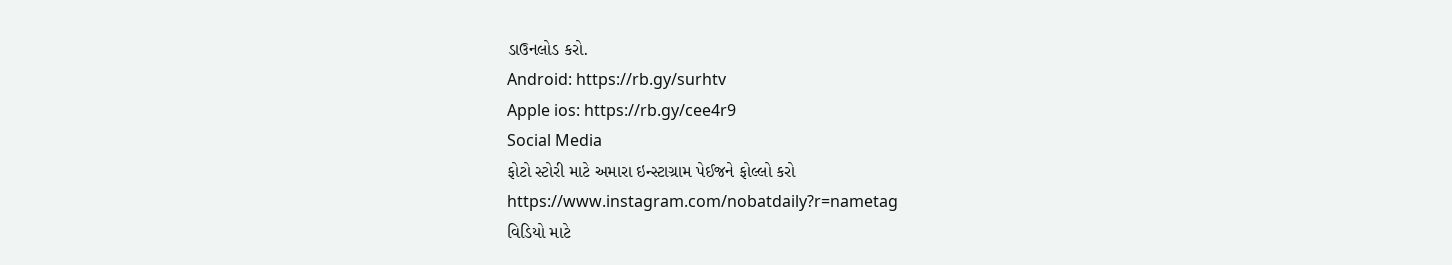ડાઉનલોડ કરો.
Android: https://rb.gy/surhtv
Apple ios: https://rb.gy/cee4r9
Social Media
ફોટો સ્ટોરી માટે અમારા ઇન્સ્ટાગ્રામ પેઈજને ફોલ્લો કરો
https://www.instagram.com/nobatdaily?r=nametag
વિડિયો માટે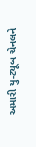અમારી યુ-ટ્યૂબ ચેનલને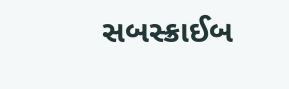સબસ્ક્રાઈબ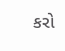કરો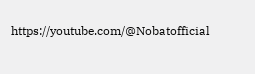https://youtube.com/@Nobatofficial